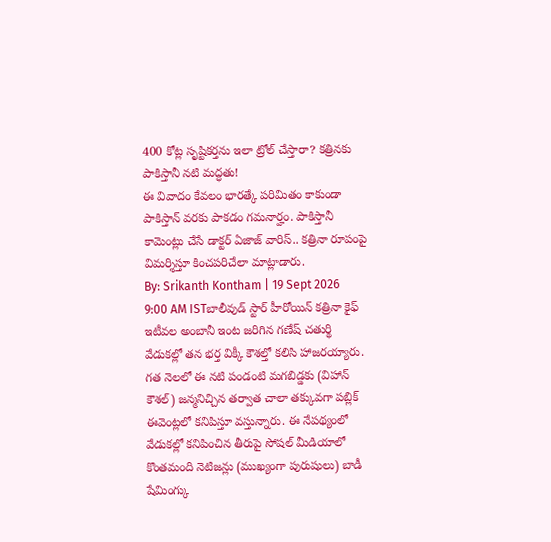400 కోట్ల సృష్టికర్తను ఇలా ట్రోల్ చేస్తారా? కత్రినకు పాకిస్తానీ నటి మద్ధతు!
ఈ వివాదం కేవలం భారత్కే పరిమితం కాకుండా పాకిస్తాన్ వరకు పాకడం గమనార్హం. పాకిస్తానీ కామెంట్లు చేసే డాక్టర్ ఏజాజ్ వారిస్.. కత్రినా రూపంపై విమర్శిస్తూ కించపరిచేలా మాట్లాడారు.
By: Srikanth Kontham | 19 Sept 2026 9:00 AM ISTబాలీవుడ్ స్టార్ హీరోయిన్ కత్రినా కైఫ్ ఇటీవల అంబానీ ఇంట జరిగిన గణేష్ చతుర్థి వేడుకల్లో తన భర్త విక్కీ కౌశల్తో కలిసి హాజరయ్యారు. గత నెలలో ఈ నటి పండంటి మగబిడ్డకు (విహాన్ కౌశల్) జన్మనిచ్చిన తర్వాత చాలా తక్కువగా పబ్లిక్ ఈవెంట్లలో కనిపిస్తూ వస్తున్నారు. ఈ నేపథ్యంలో వేడుకల్లో కనిపించిన తీరుపై సోషల్ మీడియాలో కొంతమంది నెటిజన్లు (ముఖ్యంగా పురుషులు) బాడీ షేమింగ్కు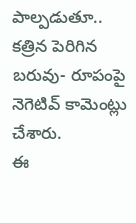పాల్పడుతూ.. కత్రిన పెరిగిన బరువు- రూపంపై నెగెటివ్ కామెంట్లు చేశారు.
ఈ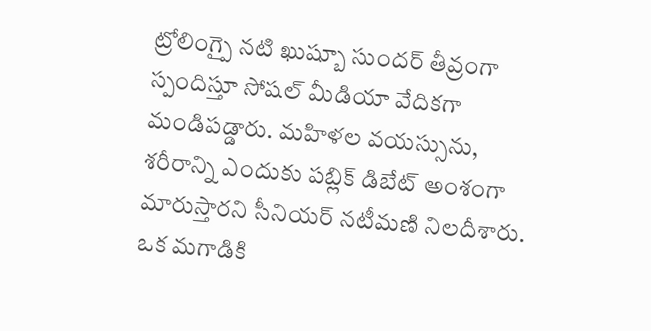ట్రోలింగ్పై నటి ఖుష్బూ సుందర్ తీవ్రంగా స్పందిస్తూ సోషల్ మీడియా వేదికగా మండిపడ్డారు. మహిళల వయస్సును, శరీరాన్ని ఎందుకు పబ్లిక్ డిబేట్ అంశంగా మారుస్తారని సీనియర్ నటీమణి నిలదీశారు. ఒక మగాడికి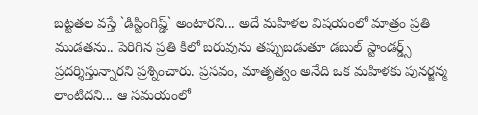బట్టతల వస్తే `డిస్టింగిష్డ్` అంటారని... అదే మహిళల విషయంలో మాత్రం ప్రతి ముడతను.. పెరిగిన ప్రతి కిలో బరువును తప్పుబడుతూ డబుల్ స్టాండర్డ్స్ ప్రదర్శిస్తున్నారని ప్రశ్నించారు. ప్రసవం, మాతృత్వం అనేది ఒక మహిళకు పునర్జన్మ లాంటిదని... ఆ సమయంలో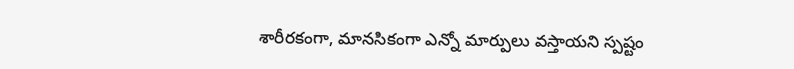శారీరకంగా, మానసికంగా ఎన్నో మార్పులు వస్తాయని స్పష్టం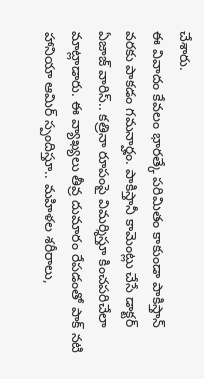చేశారు.
ఈ వివాదం కేవలం భారత్కే పరిమితం కాకుండా పాకిస్తాన్ వరకు పాకడం గమనార్హం. పాకిస్తానీ కామెంట్లు చేసే డాక్టర్ ఏజాజ్ వారిస్.. కత్రినా రూపంపై విమర్శిస్తూ కించపరిచేలా మాట్లాడారు. ఈ వ్యాఖ్యలు తీవ్ర దుమారం రేపడంతో పాక్ నటి హానియా ఆమిర్ స్పందిస్తూ.. మహిళల శరీరాలు,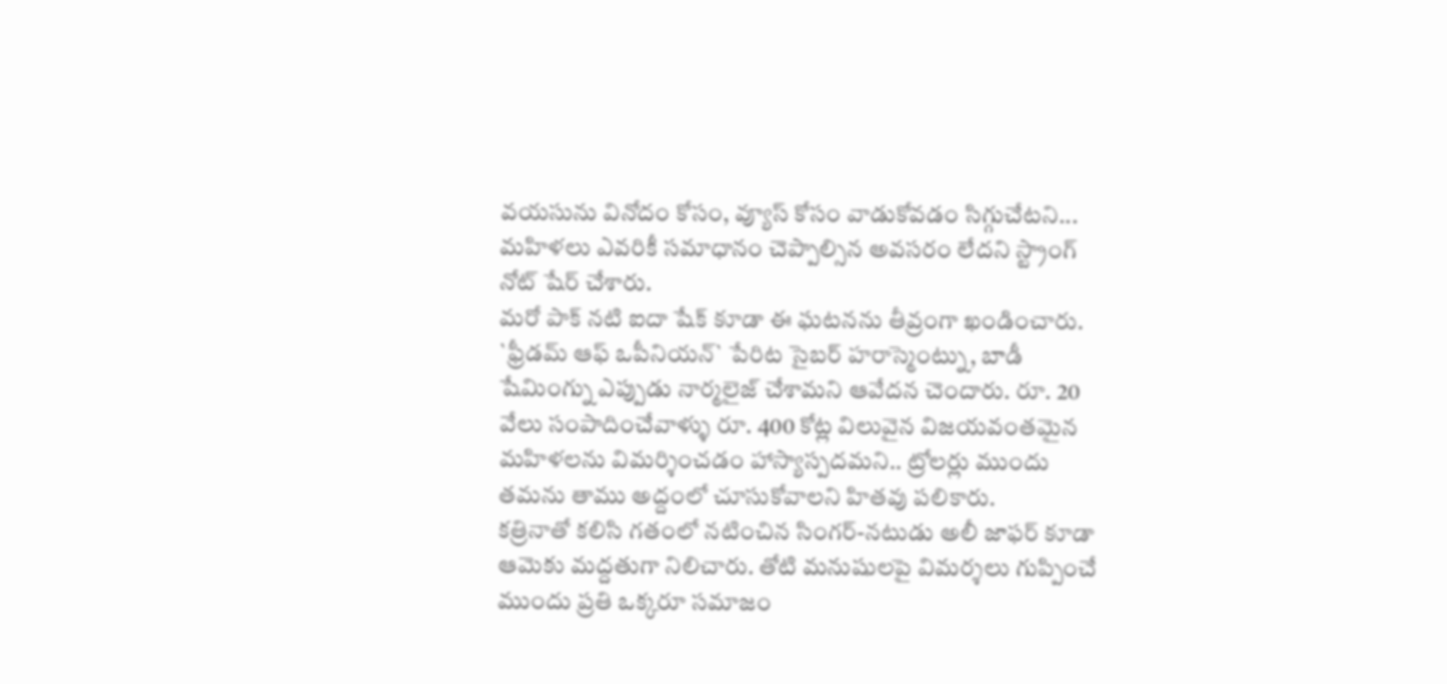వయసును వినోదం కోసం, వ్యూస్ కోసం వాడుకోవడం సిగ్గుచేటని... మహిళలు ఎవరికీ సమాధానం చెప్పాల్సిన అవసరం లేదని స్ట్రాంగ్ నోట్ షేర్ చేశారు.
మరో పాక్ నటి ఐదా షేక్ కూడా ఈ ఘటనను తీవ్రంగా ఖండించారు. `ఫ్రీడమ్ ఆఫ్ ఒపీనియన్` పేరిట సైబర్ హరాస్మెంట్ను, బాడీ షేమింగ్ను ఎప్పుడు నార్మలైజ్ చేశామని ఆవేదన చెందారు. రూ. 20 వేలు సంపాదించేవాళ్ళు రూ. 400 కోట్ల విలువైన విజయవంతమైన మహిళలను విమర్శించడం హాస్యాస్పదమని.. ట్రోలర్లు ముందు తమను తాము అద్దంలో చూసుకోవాలని హితవు పలికారు.
కత్రినాతో కలిసి గతంలో నటించిన సింగర్-నటుడు అలీ జాఫర్ కూడా ఆమెకు మద్దతుగా నిలిచారు. తోటి మనుషులపై విమర్శలు గుప్పించే ముందు ప్రతి ఒక్కరూ సమాజం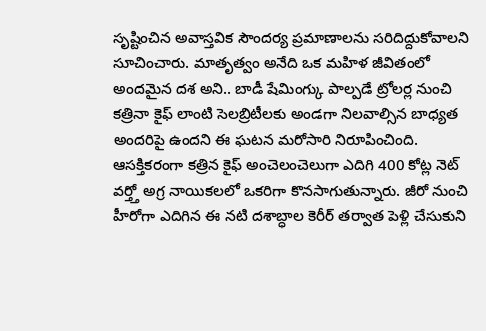సృష్టించిన అవాస్తవిక సౌందర్య ప్రమాణాలను సరిదిద్దుకోవాలని సూచించారు. మాతృత్వం అనేది ఒక మహిళ జీవితంలో అందమైన దశ అని.. బాడీ షేమింగ్కు పాల్పడే ట్రోలర్ల నుంచి కత్రినా కైఫ్ లాంటి సెలబ్రిటీలకు అండగా నిలవాల్సిన బాధ్యత అందరిపై ఉందని ఈ ఘటన మరోసారి నిరూపించింది. ఆసక్తికరంగా కత్రిన కైఫ్ అంచెలంచెలుగా ఎదిగి 400 కోట్ల నెట్ వర్త్తో అగ్ర నాయికలలో ఒకరిగా కొనసాగుతున్నారు. జీరో నుంచి హీరోగా ఎదిగిన ఈ నటి దశాబ్ధాల కెరీర్ తర్వాత పెళ్లి చేసుకుని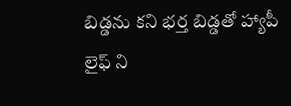బిడ్డను కని భర్త బిడ్డతో హ్యాపీ లైఫ్ ని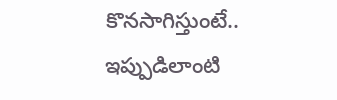కొనసాగిస్తుంటే.. ఇప్పుడిలాంటి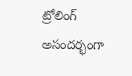ట్రోలింగ్ అసందర్భంగా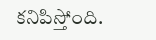కనిపిస్తోంది.